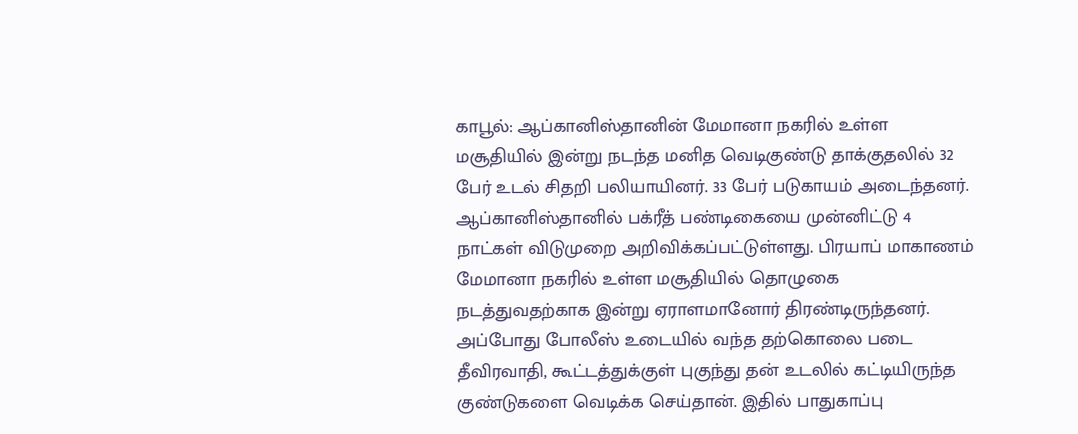காபூல்: ஆப்கானிஸ்தானின் மேமானா நகரில் உள்ள மசூதியில் இன்று நடந்த மனித வெடிகுண்டு தாக்குதலில் 32 பேர் உடல் சிதறி பலியாயினர். 33 பேர் படுகாயம் அடைந்தனர். ஆப்கானிஸ்தானில் பக்ரீத் பண்டிகையை முன்னிட்டு 4 நாட்கள் விடுமுறை அறிவிக்கப்பட்டுள்ளது. பிரயாப் மாகாணம் மேமானா நகரில் உள்ள மசூதியில் தொழுகை நடத்துவதற்காக இன்று ஏராளமானோர் திரண்டிருந்தனர். அப்போது போலீஸ் உடையில் வந்த தற்கொலை படை தீவிரவாதி, கூட்டத்துக்குள் புகுந்து தன் உடலில் கட்டியிருந்த குண்டுகளை வெடிக்க செய்தான். இதில் பாதுகாப்பு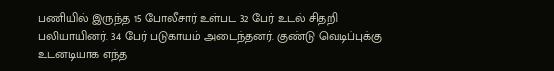பணியில் இருந்த 15 போலீசார் உள்பட 32 பேர் உடல் சிதறி பலியாயினர். 34 பேர் படுகாயம் அடைந்தனர். குண்டு வெடிப்புக்கு உடனடியாக எந்த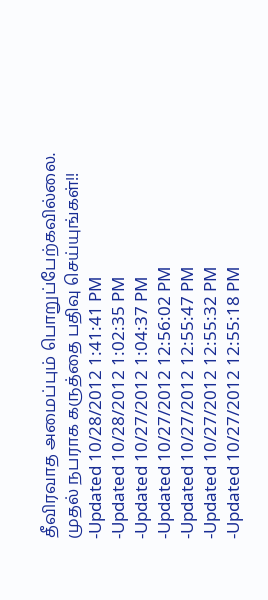தீவிரவாத அமைப்பும் பொறுப்பேற்கவில்லை.
முதல் நபராக கருத்தை பதிவு செய்யுங்கள்!!
-Updated 10/28/2012 1:41:41 PM
-Updated 10/28/2012 1:02:35 PM
-Updated 10/27/2012 1:04:37 PM
-Updated 10/27/2012 12:56:02 PM
-Updated 10/27/2012 12:55:47 PM
-Updated 10/27/2012 12:55:32 PM
-Updated 10/27/2012 12:55:18 PM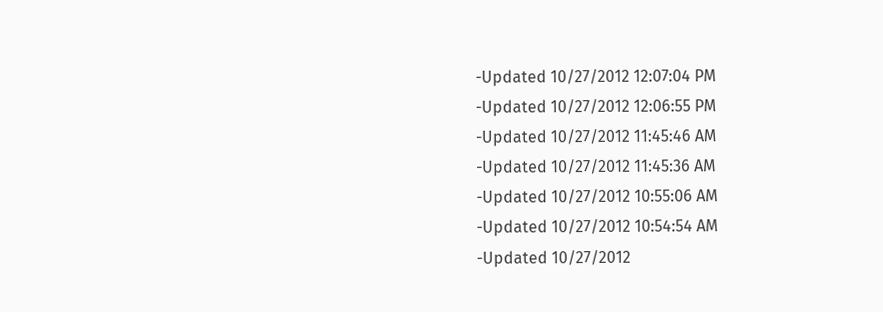-Updated 10/27/2012 12:07:04 PM
-Updated 10/27/2012 12:06:55 PM
-Updated 10/27/2012 11:45:46 AM
-Updated 10/27/2012 11:45:36 AM
-Updated 10/27/2012 10:55:06 AM
-Updated 10/27/2012 10:54:54 AM
-Updated 10/27/2012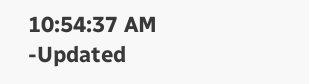10:54:37 AM
-Updated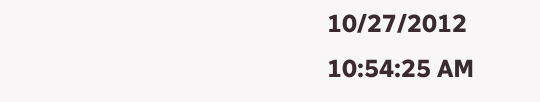10/27/2012 10:54:25 AM